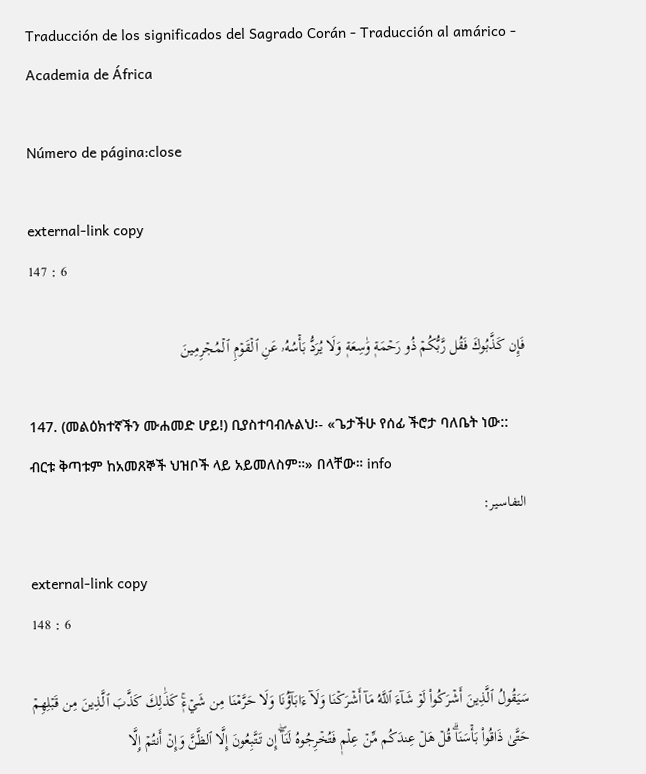Traducción de los significados del Sagrado Corán - Traducción al amárico - Academia de África

Número de página:close

external-link copy
147 : 6

فَإِن كَذَّبُوكَ فَقُل رَّبُّكُمۡ ذُو رَحۡمَةٖ وَٰسِعَةٖ وَلَا يُرَدُّ بَأۡسُهُۥ عَنِ ٱلۡقَوۡمِ ٱلۡمُجۡرِمِينَ

147. (መልዕክተኛችን ሙሐመድ ሆይ!) ቢያስተባብሉልህ፡- «ጌታችሁ የሰፊ ችሮታ ባለቤት ነው:: ብርቱ ቅጣቱም ከአመጸኞች ህዝቦች ላይ አይመለስም።» በላቸው። info
التفاسير:

external-link copy
148 : 6

سَيَقُولُ ٱلَّذِينَ أَشۡرَكُواْ لَوۡ شَآءَ ٱللَّهُ مَآ أَشۡرَكۡنَا وَلَآ ءَابَآؤُنَا وَلَا حَرَّمۡنَا مِن شَيۡءٖۚ كَذَٰلِكَ كَذَّبَ ٱلَّذِينَ مِن قَبۡلِهِمۡ حَتَّىٰ ذَاقُواْ بَأۡسَنَاۗ قُلۡ هَلۡ عِندَكُم مِّنۡ عِلۡمٖ فَتُخۡرِجُوهُ لَنَآۖ إِن تَتَّبِعُونَ إِلَّا ٱلظَّنَّ وَإِنۡ أَنتُمۡ إِلَّا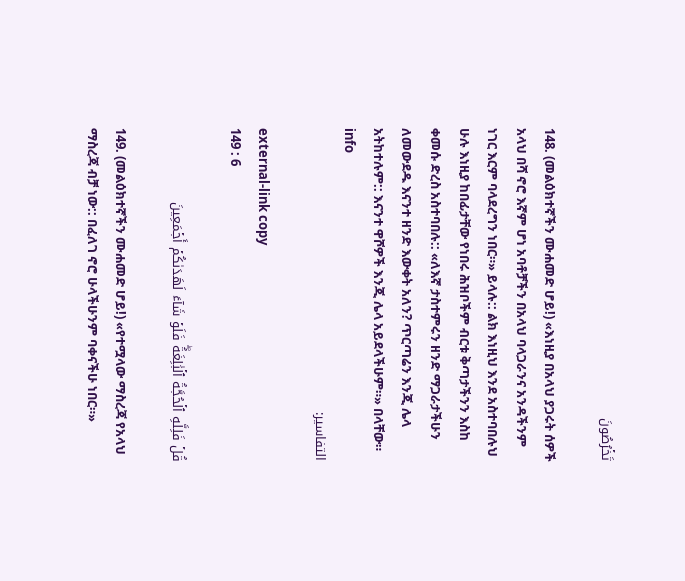تَخۡرُصُونَ

148. (መልዕክተኛችን ሙሐመድ ሆይ!) «እነዚያ በአላህ ያጋሩት ሰዎች አላህ በሻ ኖሮ እኛም ሆነ አባቶቻችን በአላህ ባላጋራንና አንዳችንም ነገር እርም ባላደረግን ነበር።» ይላሉ:: ልክ እነዚህ እንደ አስተባበሉህ ሁሉ እነዚያ ከበፊታቸው የነበሩ ሕዝቦችም ብርቱ ቅጣታችንን እስከ ቀመሱ ድረስ አስተባበሉ:: «ለእኛ ታስተምሩን ዘንድ ማጋራታችሁን ለመውደዱ እናንተ ዘንድ እውቀት አለን? ጥርጣሬን እንጂ ሌላ አትከተሉም:: እናንተ ዋሾዎች እንጂ ሌላ አይደላችሁም።» በላቸው። info
التفاسير:

external-link copy
149 : 6

قُلۡ فَلِلَّهِ ٱلۡحُجَّةُ ٱلۡبَٰلِغَةُۖ فَلَوۡ شَآءَ لَهَدَىٰكُمۡ أَجۡمَعِينَ

149. (መልዕክተኛችን ሙሐመድ ሆይ!) «የተሟላው ማስረጃ የአላህ ማስረጃ ብቻ ነው:: በፈለገ ኖሮ ሁላችሁንም ባቀናችሁ ነበር።»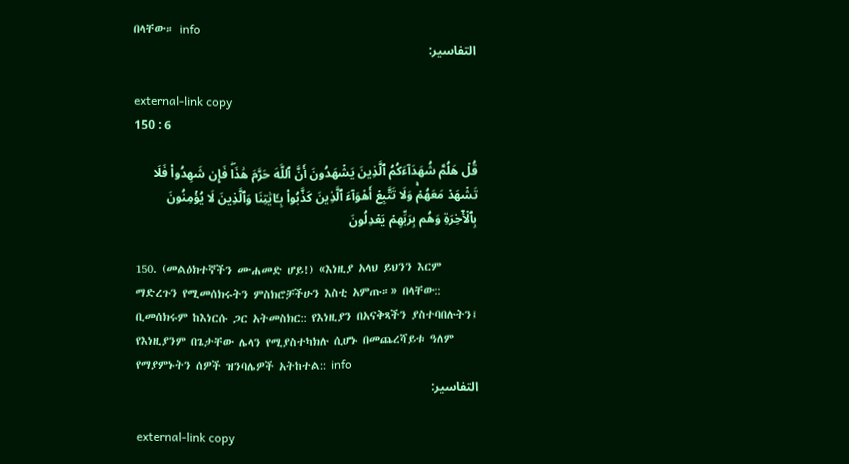በላቸው። info
التفاسير:

external-link copy
150 : 6

قُلۡ هَلُمَّ شُهَدَآءَكُمُ ٱلَّذِينَ يَشۡهَدُونَ أَنَّ ٱللَّهَ حَرَّمَ هَٰذَاۖ فَإِن شَهِدُواْ فَلَا تَشۡهَدۡ مَعَهُمۡۚ وَلَا تَتَّبِعۡ أَهۡوَآءَ ٱلَّذِينَ كَذَّبُواْ بِـَٔايَٰتِنَا وَٱلَّذِينَ لَا يُؤۡمِنُونَ بِٱلۡأٓخِرَةِ وَهُم بِرَبِّهِمۡ يَعۡدِلُونَ

150. (መልዕክተኛችን ሙሐመድ ሆይ!) «እነዚያ አላህ ይህንን እርም ማድረጉን የሚመሰክሩትን ምስክሮቻችሁን እስቲ አምጡ።» በላቸው:: ቢመሰክሩም ከእነርሱ ጋር አትመስክር:: የእነዚያን በአናቅጻችን ያስተባበሉትን፤ የእነዚያንም በጌታቸው ሌላን የሚያስተካክሉ ሲሆኑ በመጨረሻይቱ ዓለም የማያምኑትን ሰዎች ዝንባሌዎች አትከተል:: info
التفاسير:

external-link copy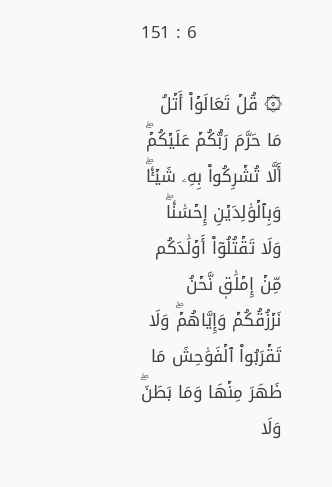151 : 6

۞ قُلۡ تَعَالَوۡاْ أَتۡلُ مَا حَرَّمَ رَبُّكُمۡ عَلَيۡكُمۡۖ أَلَّا تُشۡرِكُواْ بِهِۦ شَيۡـٔٗاۖ وَبِٱلۡوَٰلِدَيۡنِ إِحۡسَٰنٗاۖ وَلَا تَقۡتُلُوٓاْ أَوۡلَٰدَكُم مِّنۡ إِمۡلَٰقٖ نَّحۡنُ نَرۡزُقُكُمۡ وَإِيَّاهُمۡۖ وَلَا تَقۡرَبُواْ ٱلۡفَوَٰحِشَ مَا ظَهَرَ مِنۡهَا وَمَا بَطَنَۖ وَلَا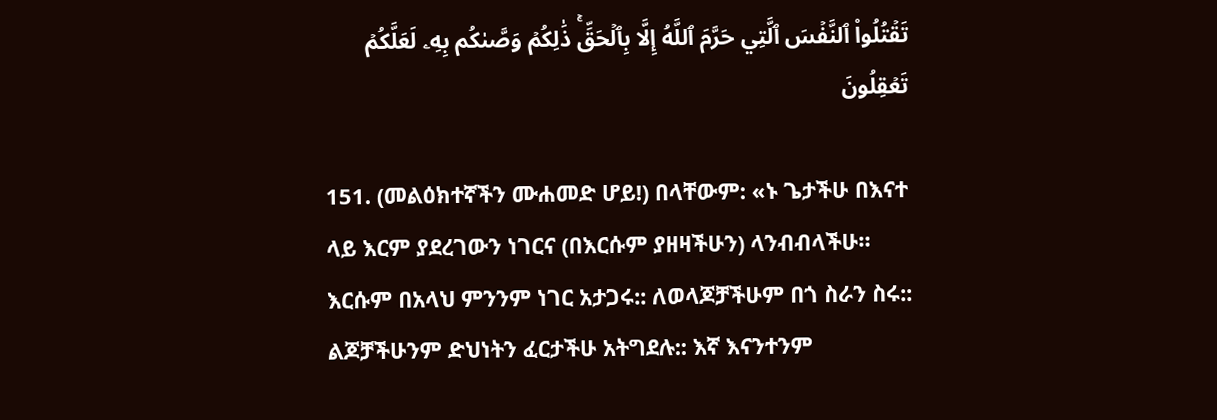تَقۡتُلُواْ ٱلنَّفۡسَ ٱلَّتِي حَرَّمَ ٱللَّهُ إِلَّا بِٱلۡحَقِّۚ ذَٰلِكُمۡ وَصَّىٰكُم بِهِۦ لَعَلَّكُمۡ تَعۡقِلُونَ

151. (መልዕክተኛችን ሙሐመድ ሆይ!) በላቸውም: «ኑ ጌታችሁ በእናተ ላይ እርም ያደረገውን ነገርና (በእርሱም ያዘዛችሁን) ላንብብላችሁ። እርሱም በአላህ ምንንም ነገር አታጋሩ:: ለወላጆቻችሁም በጎ ስራን ስሩ:: ልጆቻችሁንም ድህነትን ፈርታችሁ አትግደሉ:: እኛ እናንተንም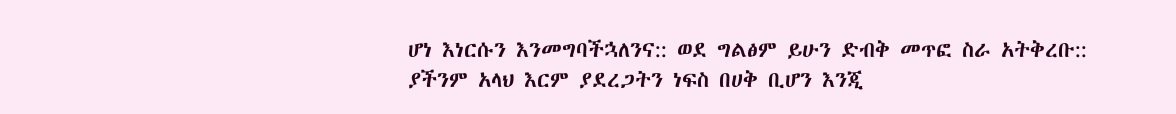ሆነ እነርሱን እንመግባችኋለንና:: ወደ ግልፅም ይሁን ድብቅ መጥፎ ስራ አትቅረቡ:: ያችንም አላህ እርም ያደረጋትን ነፍስ በሀቅ ቢሆን እንጂ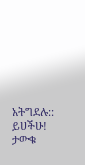አትግደሉ:: ይሀችሁ! ታውቁ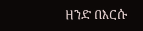ዘንድ በእርሱ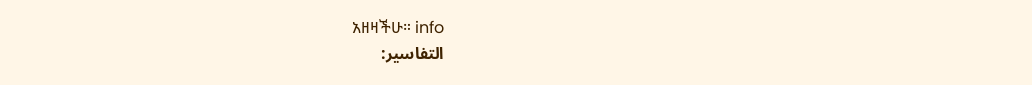አዘዛችሁ። info
التفاسير: